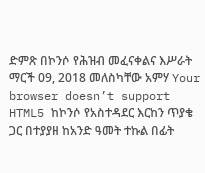ድምጽ በኮንሶ የሕዝብ መፈናቀልና እሥራት ማርች 09, 2018 መለስካቸው አምሃ Your browser doesn’t support HTML5 ከኮንሶ የአስተዳደር እርከን ጥያቄ ጋር በተያያዘ ከአንድ ዓመት ተኩል በፊት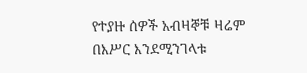የተያዙ ሰዎች አብዛኞቹ ዛሬም በእሥር እንደሚንገላቱ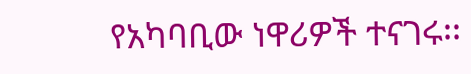የአካባቢው ነዋሪዎች ተናገሩ፡፡